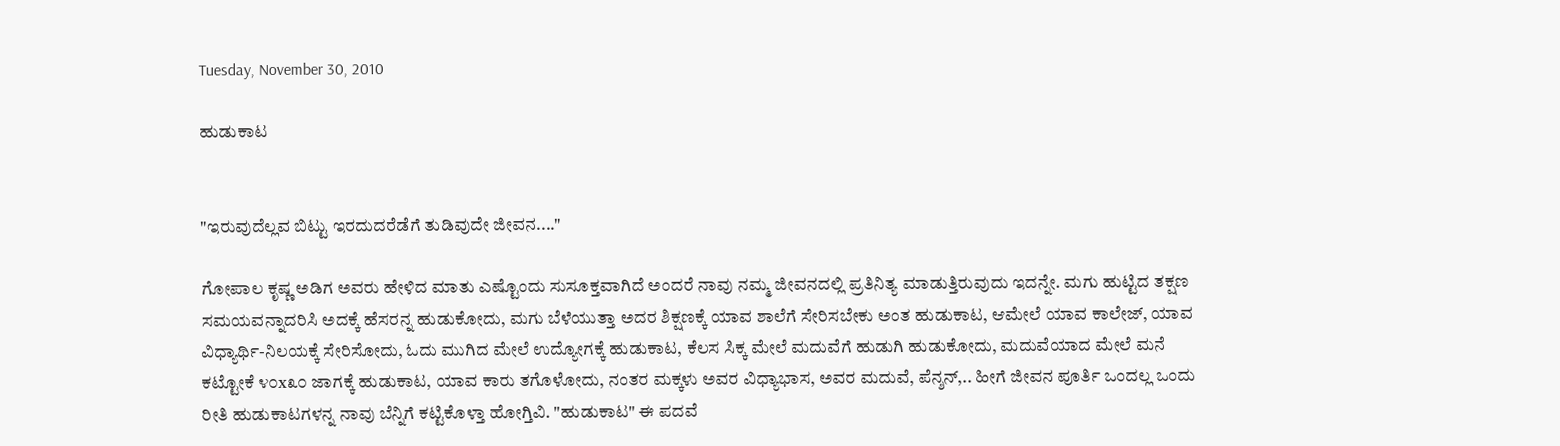Tuesday, November 30, 2010

ಹುಡುಕಾಟ


"ಇರುವುದೆಲ್ಲವ ಬಿಟ್ಟು ಇರದುದರೆಡೆಗೆ ತುಡಿವುದೇ ಜೀವನ...."

ಗೋಪಾಲ ಕೃಷ್ಣ ಅಡಿಗ ಅವರು ಹೇಳಿದ ಮಾತು ಎಷ್ಟೊಂದು ಸುಸೂಕ್ತವಾಗಿದೆ ಅಂದರೆ ನಾವು ನಮ್ಮ ಜೀವನದಲ್ಲಿ ಪ್ರತಿನಿತ್ಯ ಮಾಡುತ್ತಿರುವುದು ಇದನ್ನೇ. ಮಗು ಹುಟ್ಟಿದ ತಕ್ಷಣ ಸಮಯವನ್ನಾದರಿಸಿ ಅದಕ್ಕೆ ಹೆಸರನ್ನ ಹುಡುಕೋದು, ಮಗು ಬೆಳೆಯುತ್ತಾ ಅದರ ಶಿಕ್ಷಣಕ್ಕೆ ಯಾವ ಶಾಲೆಗೆ ಸೇರಿಸಬೇಕು ಅಂತ ಹುಡುಕಾಟ, ಆಮೇಲೆ ಯಾವ ಕಾಲೇಜ್, ಯಾವ ವಿಧ್ಯಾರ್ಥಿ-ನಿಲಯಕ್ಕೆ ಸೇರಿಸೋದು, ಓದು ಮುಗಿದ ಮೇಲೆ ಉದ್ಯೋಗಕ್ಕೆ ಹುಡುಕಾಟ, ಕೆಲಸ ಸಿಕ್ಕ ಮೇಲೆ ಮದುವೆಗೆ ಹುಡುಗಿ ಹುಡುಕೋದು, ಮದುವೆಯಾದ ಮೇಲೆ ಮನೆ ಕಟ್ಟೋಕೆ ೪೦x೩೦ ಜಾಗಕ್ಕೆ ಹುಡುಕಾಟ, ಯಾವ ಕಾರು ತಗೊಳೋದು, ನಂತರ ಮಕ್ಕಳು ಅವರ ವಿಧ್ಯಾಭಾಸ, ಅವರ ಮದುವೆ, ಪೆನ್ಶನ್,.. ಹೀಗೆ ಜೀವನ ಪೂರ್ತಿ ಒಂದಲ್ಲ ಒಂದು ರೀತಿ ಹುಡುಕಾಟಗಳನ್ನ ನಾವು ಬೆನ್ನಿಗೆ ಕಟ್ಟಿಕೊಳ್ತಾ ಹೋಗ್ತಿವಿ. "ಹುಡುಕಾಟ" ಈ ಪದವೆ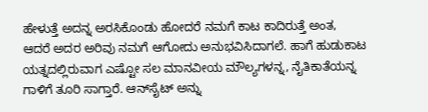ಹೇಳುತ್ತೆ ಅದನ್ನ ಅರಸಿಕೊಂಡು ಹೋದರೆ ನಮಗೆ ಕಾಟ ಕಾದಿರುತ್ತೆ ಅಂತ, ಆದರೆ ಅದರ ಅರಿವು ನಮಗೆ ಆಗೋದು ಅನುಭವಿಸಿದಾಗಲೆ. ಹಾಗೆ ಹುಡುಕಾಟ ಯತ್ನದಲ್ಲಿರುವಾಗ ಎಷ್ಟೋ ಸಲ ಮಾನವೀಯ ಮೌಲ್ಯಗಳನ್ನ, ನೈತಿಕಾತೆಯನ್ನ ಗಾಳಿಗೆ ತೂರಿ ಸಾಗ್ತಾರೆ. ಆನ್‌ಸೈಟ್ ಅನ್ನು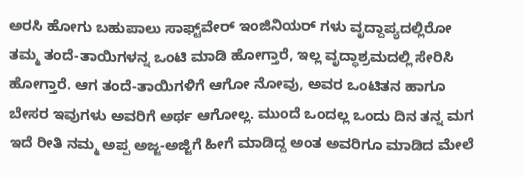ಅರಸಿ ಹೋಗು ಬಹುಪಾಲು ಸಾಫ್ಟ್‌ವೇರ್ ಇಂಜಿನಿಯರ್ ಗಳು ವೃದ್ದಾಪ್ಯದಲ್ಲಿರೋ ತಮ್ಮ ತಂದೆ-ತಾಯಿಗಳನ್ನ ಒಂಟಿ ಮಾಡಿ ಹೋಗ್ತಾರೆ, ಇಲ್ಲ ವೃದ್ಧಾಶ್ರಮದಲ್ಲಿ ಸೇರಿಸಿ ಹೋಗ್ತಾರೆ. ಆಗ ತಂದೆ-ತಾಯಿಗಳಿಗೆ ಆಗೋ ನೋವು, ಅವರ ಒಂಟಿತನ ಹಾಗೂ ಬೇಸರ ಇವುಗಳು ಅವರಿಗೆ ಅರ್ಥ ಆಗೋಲ್ಲ. ಮುಂದೆ ಒಂದಲ್ಲ ಒಂದು ದಿನ ತನ್ನ ಮಗ ಇದೆ ರೀತಿ ನಮ್ಮ ಅಪ್ಪ ಅಜ್ಜ-ಅಜ್ಜಿಗೆ ಹೀಗೆ ಮಾಡಿದ್ದ ಅಂತ ಅವರಿಗೂ ಮಾಡಿದ ಮೇಲೆ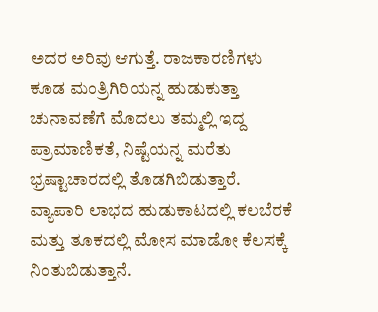ಅದರ ಅರಿವು ಆಗುತ್ತೆ. ರಾಜಕಾರಣಿಗಳು ಕೂಡ ಮಂತ್ರಿಗಿರಿಯನ್ನ ಹುಡುಕುತ್ತಾ ಚುನಾವಣೆಗೆ ಮೊದಲು ತಮ್ಮಲ್ಲಿ ಇದ್ದ ಪ್ರಾಮಾಣಿಕತೆ, ನಿಷ್ಟೆಯನ್ನ ಮರೆತು ಭ್ರಷ್ಟಾಚಾರದಲ್ಲಿ ತೊಡಗಿಬಿಡುತ್ತಾರೆ. ವ್ಯಾಪಾರಿ ಲಾಭದ ಹುಡುಕಾಟದಲ್ಲಿ ಕಲಬೆರಕೆ ಮತ್ತು ತೂಕದಲ್ಲಿ ಮೋಸ ಮಾಡೋ ಕೆಲಸಕ್ಕೆ ನಿಂತುಬಿಡುತ್ತಾನೆ.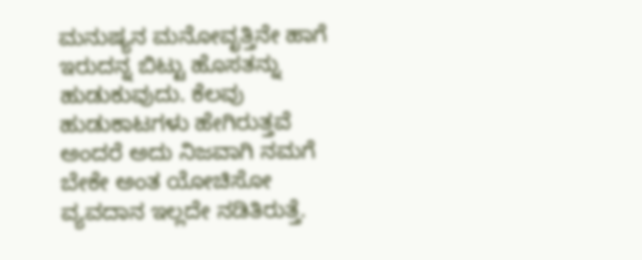ಮನುಷ್ಯನ ಮನೋವೃತ್ತಿನೇ ಹಾಗೆ ಇರುದನ್ನ ಬಿಟ್ಟು ಹೊಸತನ್ನು ಹುಡುಕುವುದು. ಕೆಲವು ಹುಡುಕಾಟಗಳು ಹೇಗಿರುತ್ತವೆ ಅಂದರೆ ಅದು ನಿಜವಾಗಿ ನಮಗೆ ಬೇಕೇ ಅಂತ ಯೋಚಿಸೋ ವ್ಯವದಾನ ಇಲ್ಲದೇ ನಡಿತಿರುತ್ತೆ.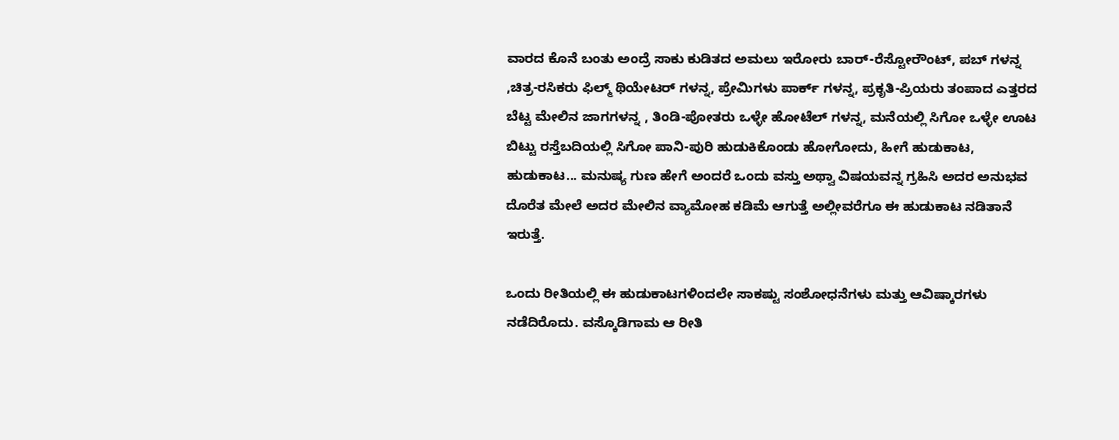ವಾರದ ಕೊನೆ ಬಂತು ಅಂದ್ರೆ ಸಾಕು ಕುಡಿತದ ಅಮಲು ಇರೋರು ಬಾರ್-ರೆಸ್ಟೋರೌಂಟ್, ಪಬ್ ಗಳನ್ನ ,ಚಿತ್ರ-ರಸಿಕರು ಫಿಲ್ಮ್ ಥಿಯೇಟರ್ ಗಳನ್ನ, ಪ್ರೇಮಿಗಳು ಪಾರ್ಕ್ ಗಳನ್ನ, ಪ್ರಕೃತಿ-ಪ್ರಿಯರು ತಂಪಾದ ಎತ್ತರದ ಬೆಟ್ಟ ಮೇಲಿನ ಜಾಗಗಳನ್ನ , ತಿಂಡಿ-ಪೋತರು ಒಳ್ಳೇ ಹೋಟೆಲ್ ಗಳನ್ನ, ಮನೆಯಲ್ಲಿ ಸಿಗೋ ಒಳ್ಳೇ ಊಟ ಬಿಟ್ಟು ರಸ್ತೆಬದಿಯಲ್ಲಿ ಸಿಗೋ ಪಾನಿ-ಪುರಿ ಹುಡುಕಿಕೊಂಡು ಹೋಗೋದು, ಹೀಗೆ ಹುಡುಕಾಟ, ಹುಡುಕಾಟ... ಮನುಷ್ಯ ಗುಣ ಹೇಗೆ ಅಂದರೆ ಒಂದು ವಸ್ತು ಅಥ್ವಾ ವಿಷಯವನ್ನ ಗ್ರಹಿಸಿ ಅದರ ಅನುಭವ ದೊರೆತ ಮೇಲೆ ಅದರ ಮೇಲಿನ ವ್ಯಾಮೋಹ ಕಡಿಮೆ ಆಗುತ್ತೆ ಅಲ್ಲೀವರೆಗೂ ಈ ಹುಡುಕಾಟ ನಡಿತಾನೆ ಇರುತ್ತೆ.

ಒಂದು ರೀತಿಯಲ್ಲಿ ಈ ಹುಡುಕಾಟಗಳಿಂದಲೇ ಸಾಕಷ್ಟು ಸಂಶೋಧನೆಗಳು ಮತ್ತು ಆವಿಷ್ಕಾರಗಳು ನಡೆದಿರೊದು. ವಸ್ಕೊಡಿಗಾಮ ಆ ರೀತಿ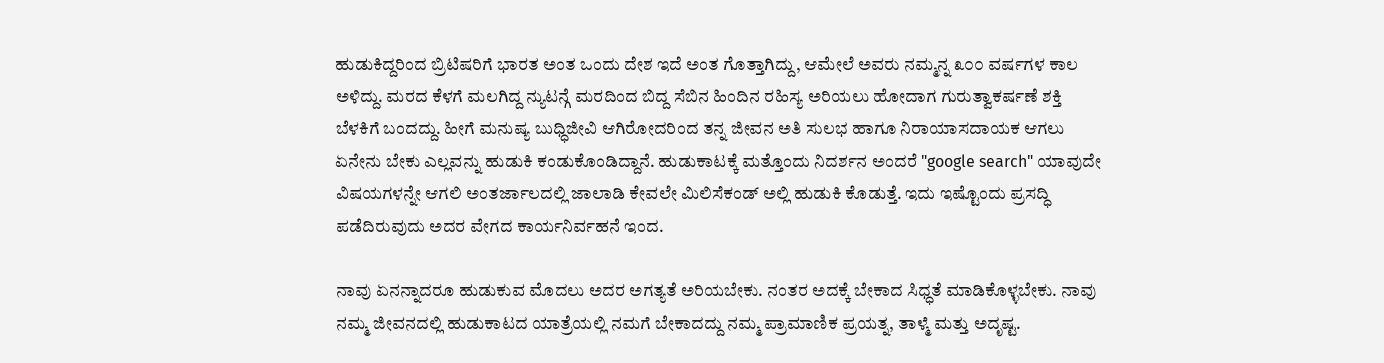ಹುಡುಕಿದ್ದರಿಂದ ಬ್ರಿಟಿಷರಿಗೆ ಭಾರತ ಅಂತ ಒಂದು ದೇಶ ಇದೆ ಅಂತ ಗೊತ್ತಾಗಿದ್ದು, ಆಮೇಲೆ ಅವರು ನಮ್ಮನ್ನ ೩೦೦ ವರ್ಷಗಳ ಕಾಲ ಅಳಿದ್ದು. ಮರದ ಕೆಳಗೆ ಮಲಗಿದ್ದ ನ್ಯುಟನ್ಗೆ ಮರದಿಂದ ಬಿದ್ದ ಸೆಬಿನ ಹಿಂದಿನ ರಹಿಸ್ಯ ಅರಿಯಲು ಹೋದಾಗ ಗುರುತ್ವಾಕರ್ಷಣೆ ಶಕ್ತಿ ಬೆಳಕಿಗೆ ಬಂದದ್ದು. ಹೀಗೆ ಮನುಷ್ಯ ಬುಧ್ಧಿಜೀವಿ ಆಗಿರೋದರಿಂದ ತನ್ನ ಜೀವನ ಅತಿ ಸುಲಭ ಹಾಗೂ ನಿರಾಯಾಸದಾಯಕ ಆಗಲು ಏನೇನು ಬೇಕು ಎಲ್ಲವನ್ನು ಹುಡುಕಿ ಕಂಡುಕೊಂಡಿದ್ದಾನೆ. ಹುಡುಕಾಟಕ್ಕೆ ಮತ್ತೊಂದು ನಿದರ್ಶನ ಅಂದರೆ "google search" ಯಾವುದೇ ವಿಷಯಗಳನ್ನೇ ಆಗಲಿ ಅಂತರ್ಜಾಲದಲ್ಲಿ ಜಾಲಾಡಿ ಕೇವಲೇ ಮಿಲಿಸೆಕಂಡ್ ಅಲ್ಲಿ ಹುಡುಕಿ ಕೊಡುತ್ತೆ. ಇದು ಇಷ್ಟೊಂದು ಪ್ರಸದ್ಧಿ ಪಡೆದಿರುವುದು ಅದರ ವೇಗದ ಕಾರ್ಯನಿರ್ವಹನೆ ಇಂದ.

ನಾವು ಏನನ್ನಾದರೂ ಹುಡುಕುವ ಮೊದಲು ಅದರ ಅಗತ್ಯತೆ ಅರಿಯಬೇಕು. ನಂತರ ಅದಕ್ಕೆ ಬೇಕಾದ ಸಿಧ್ಧತೆ ಮಾಡಿಕೊಳ್ಳಬೇಕು. ನಾವು ನಮ್ಮ ಜೀವನದಲ್ಲಿ ಹುಡುಕಾಟದ ಯಾತ್ರೆಯಲ್ಲಿ ನಮಗೆ ಬೇಕಾದದ್ದು ನಮ್ಮ ಪ್ರಾಮಾಣಿಕ ಪ್ರಯತ್ನ, ತಾಳ್ಮೆ ಮತ್ತು ಅದೃಷ್ಟ.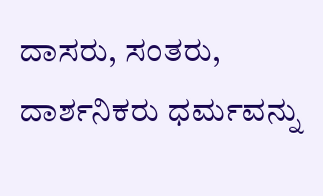ದಾಸರು, ಸಂತರು, ದಾರ್ಶನಿಕರು ಧರ್ಮವನ್ನು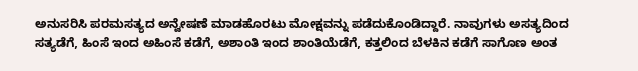ಅನುಸರಿಸಿ ಪರಮಸತ್ಯದ ಅನ್ವೇಷಣೆ ಮಾಡಹೊರಟು ಮೋಕ್ಷವನ್ನು ಪಡೆದುಕೊಂಡಿದ್ದಾರೆ. ನಾವುಗಳು ಅಸತ್ಯದಿಂದ ಸತ್ಯಡೆಗೆ, ಹಿಂಸೆ ಇಂದ ಅಹಿಂಸೆ ಕಡೆಗೆ, ಅಶಾಂತಿ ಇಂದ ಶಾಂತಿಯೆಡೆಗೆ, ಕತ್ತಲಿಂದ ಬೆಳಕಿನ ಕಡೆಗೆ ಸಾಗೊಣ ಅಂತ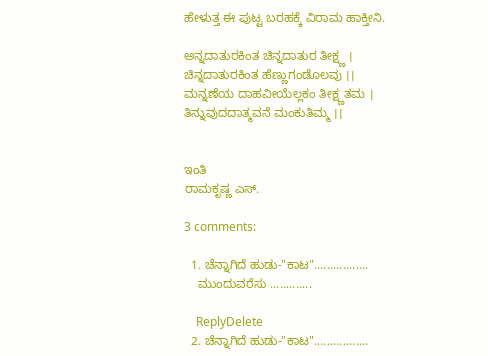ಹೇಳುತ್ತ ಈ ಪುಟ್ಟ ಬರಹಕ್ಕೆ ವಿರಾಮ ಹಾಕ್ತೀನಿ.

ಅನ್ನದಾತುರಕಿಂತ ಚಿನ್ನದಾತುರ ತೀಕ್ಷ್ಣ ।
ಚಿನ್ನದಾತುರಕಿಂತ ಹೆಣ್ಣುಗಂಡೊಲವು ।।
ಮನ್ನಣೆಯ ದಾಹವೀಯೆಲ್ಲಕಂ ತೀಕ್ಷ್ಣತಮ ।
ತಿನ್ನುವುದದಾತ್ಮವನೆ ಮಂಕುತಿಮ್ಮ ।।


ಇಂತಿ
ರಾಮಕೃಷ್ಣ ಎಸ್.

3 comments:

  1. ಚೆನ್ನಾಗಿದೆ ಹುಡು-"ಕಾಟ".................
    ಮುಂದುವರೆಸು .............

    ReplyDelete
  2. ಚೆನ್ನಾಗಿದೆ ಹುಡು-"ಕಾಟ".................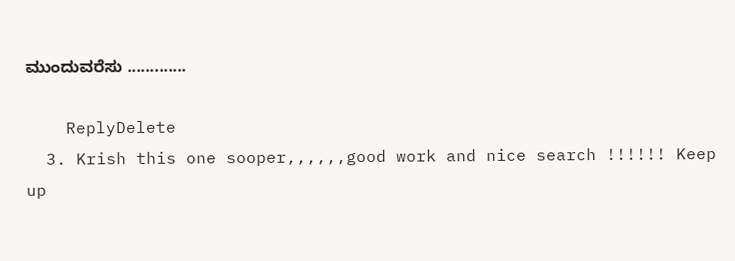ಮುಂದುವರೆಸು .............

    ReplyDelete
  3. Krish this one sooper,,,,,,good work and nice search !!!!!! Keep up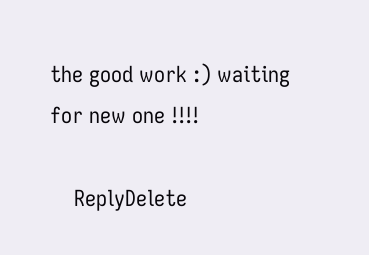the good work :) waiting for new one !!!!

    ReplyDelete